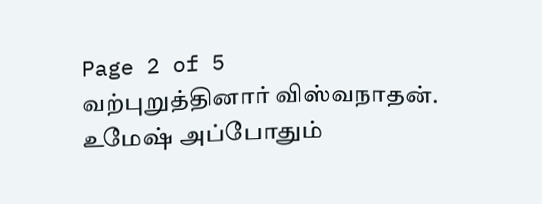Page 2 of 5
வற்புறுத்தினார் விஸ்வநாதன்.
உமேஷ் அப்போதும்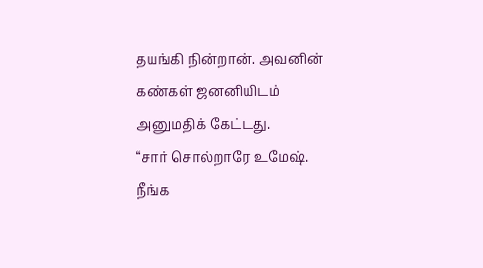தயங்கி நின்றான். அவனின் கண்கள் ஜனனியிடம் அனுமதிக் கேட்டது.
“சார் சொல்றாரே உமேஷ். நீங்க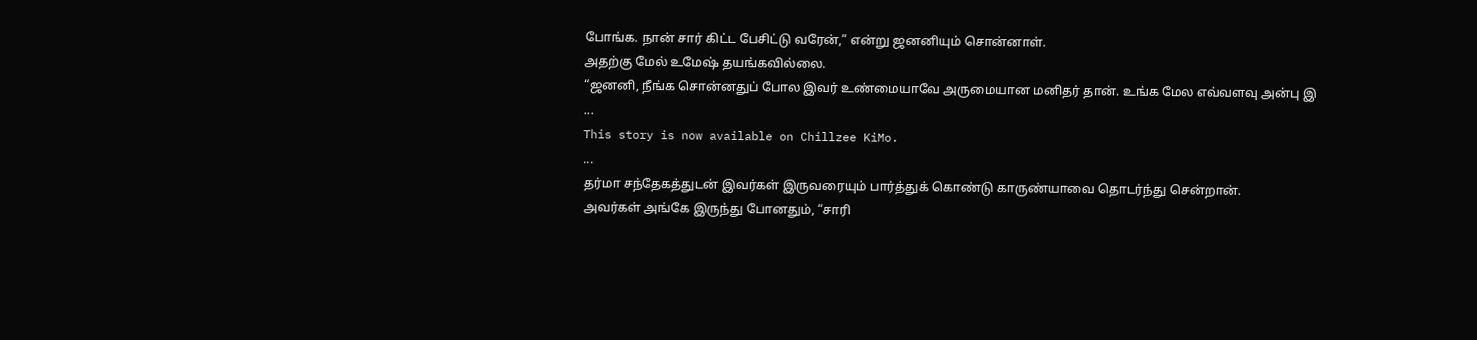போங்க. நான் சார் கிட்ட பேசிட்டு வரேன்,” என்று ஜனனியும் சொன்னாள்.
அதற்கு மேல் உமேஷ் தயங்கவில்லை.
“ஜனனி, நீங்க சொன்னதுப் போல இவர் உண்மையாவே அருமையான மனிதர் தான். உங்க மேல எவ்வளவு அன்பு இ
...
This story is now available on Chillzee KiMo.
...
தர்மா சந்தேகத்துடன் இவர்கள் இருவரையும் பார்த்துக் கொண்டு காருண்யாவை தொடர்ந்து சென்றான்.
அவர்கள் அங்கே இருந்து போனதும், “சாரி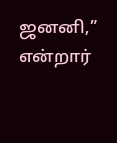ஜனனி,” என்றார்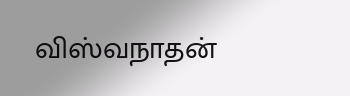விஸ்வநாதன்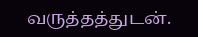வருத்தத்துடன்.